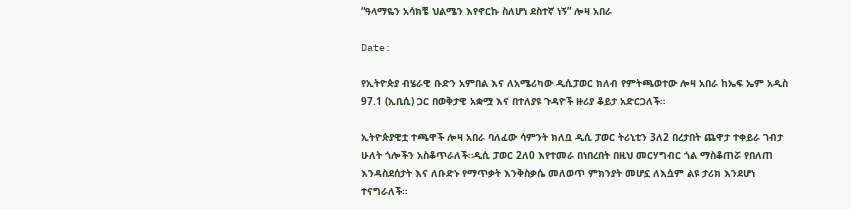“ዓላማዬን አሳክቼ ህልሜን እየኖርኩ ስለሆነ ደስተኛ ነኝ” ሎዛ አበራ

Date:

የኢትዮጵያ ብሄራዊ ቡድን አምበል እና ለአሜሪካው ዲሲፓወር ክለብ የምትጫወተው ሎዛ አበራ ከኤፍ ኤም አዲስ 97.1 (ኢቢሲ) ጋር በወቅታዊ አቋሟ እና በተለያዩ ጉዳዮች ዙሪያ ቆይታ አድርጋለች።

ኢትዮጵያዊቷ ተጫዋች ሎዛ አበራ ባለፈው ሳምንት ክለቧ ዲሲ ፓወር ትሪኒቲን 3ለ2 በረታበት ጨዋታ ተቀይራ ገብታ ሁለት ጎሎችን አስቆጥራለች።ዲሲ ፓወር 2ለ0 እየተመራ በነበረበት በዚህ መርሃግብር ጎል ማስቆጠሯ የበለጠ እንዳስደሰታት እና ለቡድኑ የማጥቃት እንቅስቃሴ መለወጥ ምክንያት መሆኗ ለእሷም ልዩ ታሪክ እንደሆነ ተናግራለች።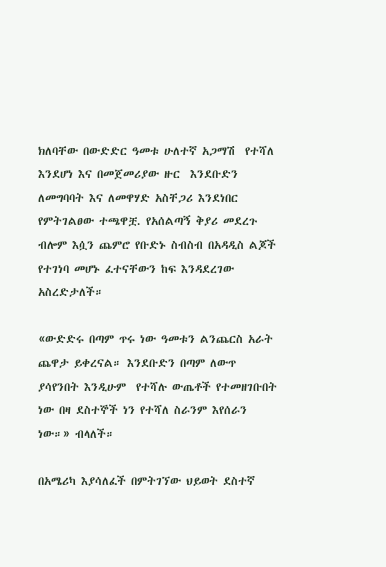ክለባቸው በውድድር ዓመቱ ሁለተኛ አጋማሽ  የተሻለ እንደሆነ እና በመጀመሪያው ዙር  እንደቡድን ለመግባባት እና ለመዋሃድ አስቸጋሪ እንደነበር የምትገልፀው ተጫዋቿ. የአሰልጣኝ ቅያሪ መደረጉ ብሎም እሷን ጨምሮ የቡድኑ ስብስብ በአዳዲስ ልጆች የተገነባ መሆኑ ፈተናቸውን ከፍ እንዳደረገው አስረድታለች።

«ውድድሩ በጣም ጥሩ ነው ዓመቱን ልንጨርስ አራት ጨዋታ ይቀረናል። እንደቡድን በጣም ለውጥ ያሳየንበት እንዲሁም  የተሻሉ ውጤቶች የተመዘገቡበት ነው በዛ ደስተኞች ነን የተሻለ ስራንም እየሰራን ነው።» ብላለች።

በአሜሪካ እያሳለፈች በምትገኘው ህይወት ደስተኛ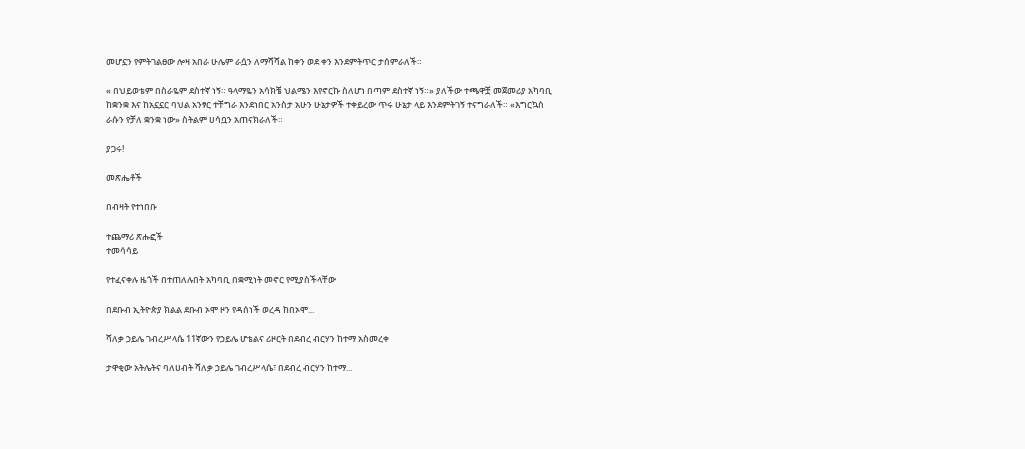መሆኗን የምትገልፀው ሎዛ አበራ ሁሌም ራሷን ለማሻሻል ከቀን ወደ ቀን እንደምትጥር ታሰምራለች።

« በህይወቴም በስራዬም ደስተኛ ነኝ። ዓላማዬን አሳክቼ ህልሜን እየኖርኩ ስለሆነ በጣም ደስተኛ ነኝ።» ያለችው ተጫዋቿ መጀመሪያ አካባቢ ከቋንቋ እና ከአኗኗር ባህል አንፃር ተቸግራ እንደነበር አንስታ አሁን ሁኔታዎች ተቀይረው ጥሩ ሁኔታ ላይ እንደምትገኝ ተናግራለች። «እግርኳስ ራሱን የቻለ ቋንቋ ነው» ስትልም ሀሳቧን አጠናክራለች።

ያጋሩ!

መጽሔቶች

በብዛት የተነበቡ

ተጨማሪ ጽሑፎች
ተመሳሳይ

የተፈናቀሉ ዜጎች በተጠለሉበት አካባቢ በቋሚነት መኖር የሚያስችላቸው

በደቡብ ኢትዮጵያ ክልል ደቡብ ኦሞ ዞን የዳሰነች ወረዳ ከበኦሞ...

ሻለቃ ኃይሌ ገብረሥላሴ 11ኛውን የኃይሌ ሆቴልና ሪዞርት በደብረ ብርሃን ከተማ አስመረቀ

ታዋቂው አትሌትና ባለሀብት ሻለቃ ኃይሌ ገብረሥላሴ፣ በደብረ ብርሃን ከተማ...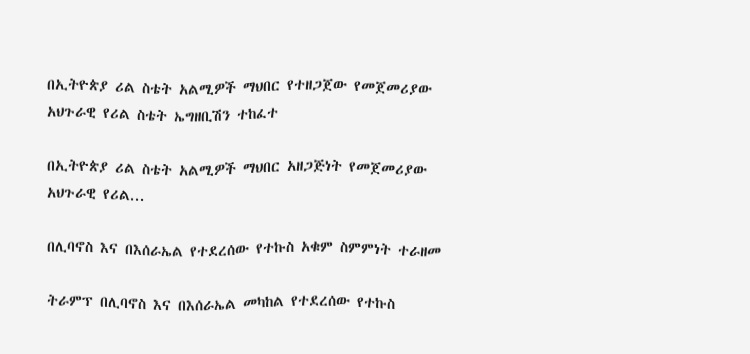በኢትዮጵያ ሪል ስቴት አልሚዎች ማህበር የተዘጋጀው የመጀመሪያው አህጉራዊ የሪል ስቴት ኤግዘቢሽን ተከፈተ

በኢትዮጵያ ሪል ስቴት አልሚዎች ማህበር አዘጋጅነት የመጀመሪያው አህጉራዊ የሪል...

በሊባኖስ እና በእሰራኤል የተደረሰው የተኩስ አቁም ስምምነት ተራዘመ

ትራምፕ በሊባኖስ እና በእሰራኤል መካከል የተደረሰው የተኩስ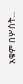አቁም በሦስት...